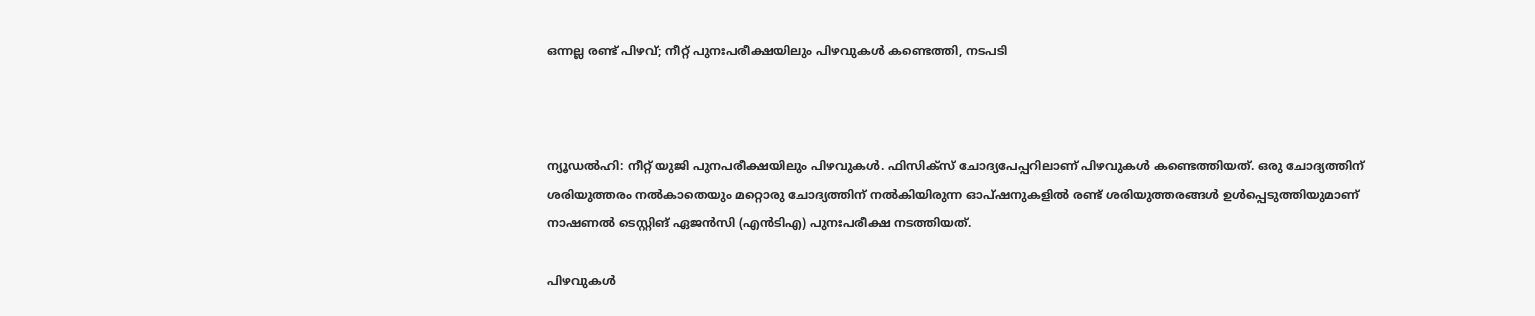ഒന്നല്ല രണ്ട് പിഴവ്; നീറ്റ് പുനഃപരീക്ഷയിലും പിഴവുകള്‍ കണ്ടെത്തി, നടപടി



ന്യൂഡല്‍ഹി: നീറ്റ് യുജി പുനപരീക്ഷയിലും പിഴവുകള്‍. ഫിസിക്‌സ് ചോദ്യപേപ്പറിലാണ് പിഴവുകള്‍ കണ്ടെത്തിയത്. ഒരു ചോദ്യത്തിന് ശരിയുത്തരം നല്‍കാതെയും മറ്റൊരു ചോദ്യത്തിന് നല്‍കിയിരുന്ന ഓപ്ഷനുകളില്‍ രണ്ട് ശരിയുത്തരങ്ങള്‍ ഉള്‍പ്പെടുത്തിയുമാണ് നാഷണല്‍ ടെസ്റ്റിങ് ഏജന്‍സി (എന്‍ടിഎ) പുനഃപരീക്ഷ നടത്തിയത്.

പിഴവുകള്‍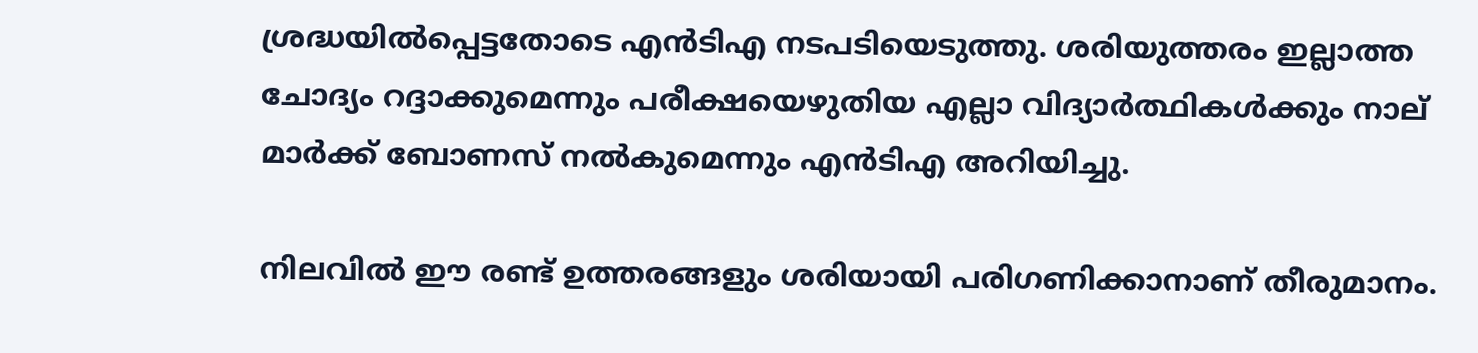ശ്രദ്ധയില്‍പ്പെട്ടതോടെ എന്‍ടിഎ നടപടിയെടുത്തു. ശരിയുത്തരം ഇല്ലാത്ത ചോദ്യം റദ്ദാക്കുമെന്നും പരീക്ഷയെഴുതിയ എല്ലാ വിദ്യാര്‍ത്ഥികള്‍ക്കും നാല് മാര്‍ക്ക് ബോണസ് നല്‍കുമെന്നും എന്‍ടിഎ അറിയിച്ചു.

നിലവില്‍ ഈ രണ്ട് ഉത്തരങ്ങളും ശരിയായി പരിഗണിക്കാനാണ് തീരുമാനം.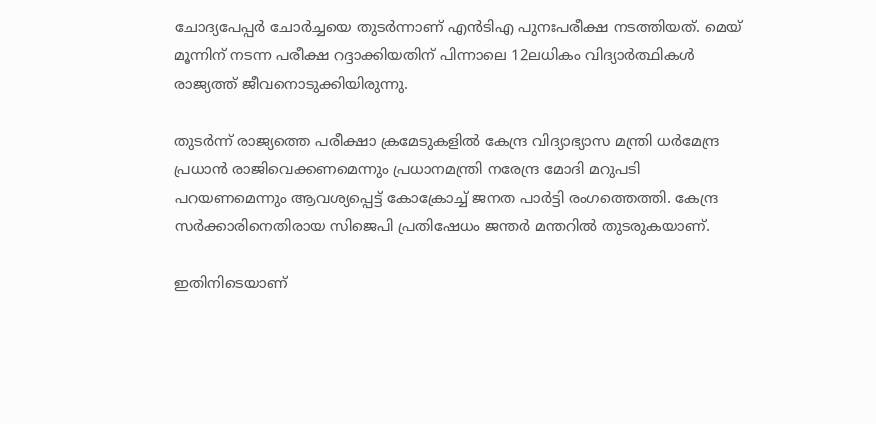ചോദ്യപേപ്പര്‍ ചോര്‍ച്ചയെ തുടര്‍ന്നാണ് എന്‍ടിഎ പുനഃപരീക്ഷ നടത്തിയത്. മെയ് മൂന്നിന് നടന്ന പരീക്ഷ റദ്ദാക്കിയതിന് പിന്നാലെ 12ലധികം വിദ്യാര്‍ത്ഥികള്‍ രാജ്യത്ത് ജീവനൊടുക്കിയിരുന്നു.

തുടര്‍ന്ന് രാജ്യത്തെ പരീക്ഷാ ക്രമേടുകളില്‍ കേന്ദ്ര വിദ്യാഭ്യാസ മന്ത്രി ധര്‍മേന്ദ്ര പ്രധാന്‍ രാജിവെക്കണമെന്നും പ്രധാനമന്ത്രി നരേന്ദ്ര മോദി മറുപടി പറയണമെന്നും ആവശ്യപ്പെട്ട് കോക്രോച്ച് ജനത പാര്‍ട്ടി രംഗത്തെത്തി. കേന്ദ്ര സര്‍ക്കാരിനെതിരായ സിജെപി പ്രതിഷേധം ജന്തര്‍ മന്തറില്‍ തുടരുകയാണ്.

ഇതിനിടെയാണ്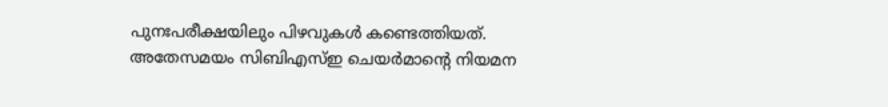പുനഃപരീക്ഷയിലും പിഴവുകള്‍ കണ്ടെത്തിയത്. അതേസമയം സിബിഎസ്ഇ ചെയര്‍മാന്റെ നിയമന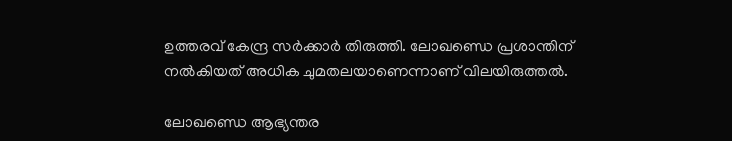ഉത്തരവ് കേന്ദ്ര സര്‍ക്കാര്‍ തിരുത്തി. ലോഖണ്ഡെ പ്രശാന്തിന് നല്‍കിയത് അധിക ചുമതലയാണെന്നാണ് വിലയിരുത്തല്‍.

ലോഖണ്ഡെ ആഭ്യന്തര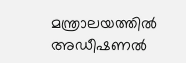മന്ത്രാലയത്തില്‍ അഡീഷണല്‍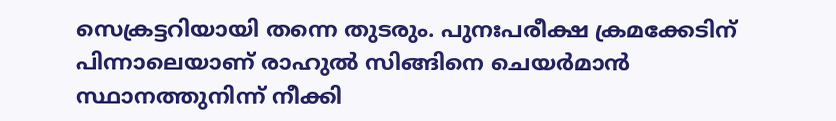സെക്രട്ടറിയായി തന്നെ തുടരും. പുനഃപരീക്ഷ ക്രമക്കേടിന് പിന്നാലെയാണ് രാഹുല്‍ സിങ്ങിനെ ചെയര്‍മാന്‍ സ്ഥാനത്തുനിന്ന് നീക്കി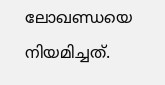ലോഖണ്ഡയെ നിയമിച്ചത്.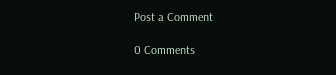Post a Comment

0 Comments